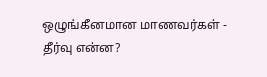ஒழுங்கீனமான மாணவர்கள் - தீர்வு என்ன?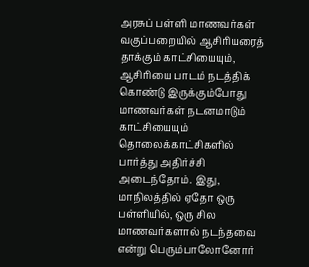அரசுப் பள்ளி மாணவர்கள் வகுப்பறையில் ஆசிரியரைத் தாக்கும் காட்சியையும், ஆசிரியை பாடம் நடத்திக் கொண்டு இருக்கும்போது மாணவர்கள் நடனமாடும் காட்சியையும் தொலைக்காட்சிகளில் பார்த்து அதிர்ச்சி அடைந்தோம். இது, மாநிலத்தில் ஏதோ ஒரு பள்ளியில், ஒரு சில மாணவர்களால் நடந்தவை என்று பெரும்பாலோனோர்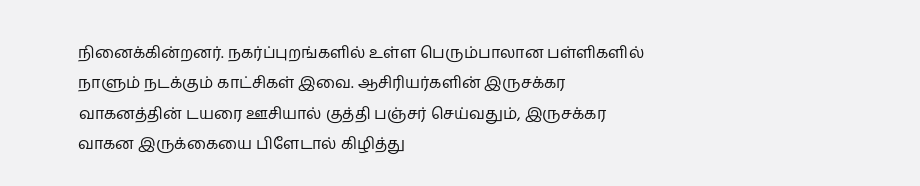நினைக்கின்றனர். நகர்ப்புறங்களில் உள்ள பெரும்பாலான பள்ளிகளில் நாளும் நடக்கும் காட்சிகள் இவை. ஆசிரியர்களின் இருசக்கர வாகனத்தின் டயரை ஊசியால் குத்தி பஞ்சர் செய்வதும், இருசக்கர வாகன இருக்கையை பிளேடால் கிழித்து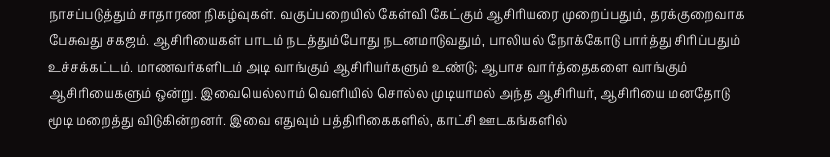நாசப்படுத்தும் சாதாரண நிகழ்வுகள். வகுப்பறையில் கேள்வி கேட்கும் ஆசிரியரை முறைப்பதும், தரக்குறைவாக பேசுவது சகஜம். ஆசிரியைகள் பாடம் நடத்தும்போது நடனமாடுவதும், பாலியல் நோக்கோடு பார்த்து சிரிப்பதும் உச்சக்கட்டம். மாணவர்களிடம் அடி வாங்கும் ஆசிரியர்களும் உண்டு; ஆபாச வார்த்தைகளை வாங்கும் ஆசிரியைகளும் ஒன்று. இவையெல்லாம் வெளியில் சொல்ல முடியாமல் அந்த ஆசிரியர், ஆசிரியை மனதோடு மூடி மறைத்து விடுகின்றனர். இவை எதுவும் பத்திரிகைகளில், காட்சி ஊடகங்களில்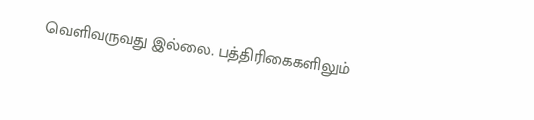வெளிவருவது இல்லை. பத்திரிகைகளிலும்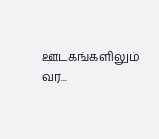ஊடகங்களிலும் வர...